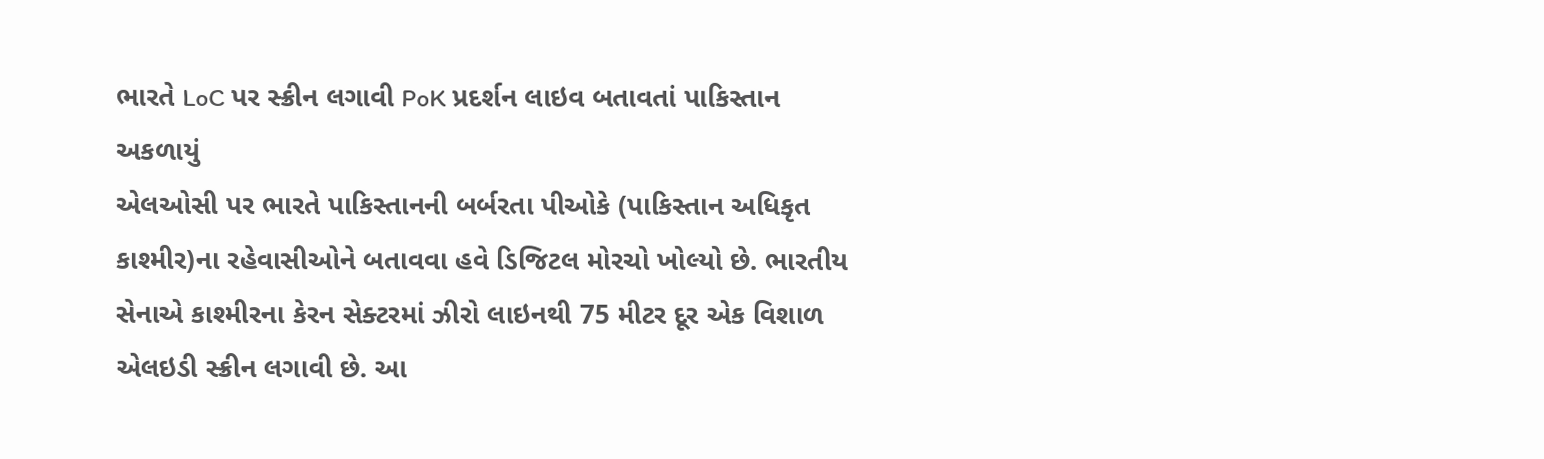ભારતે LoC પર સ્ક્રીન લગાવી PoK પ્રદર્શન લાઇવ બતાવતાં પાકિસ્તાન અકળાયું
એલઓસી પર ભારતે પાકિસ્તાનની બર્બરતા પીઓકે (પાકિસ્તાન અધિકૃત કાશ્મીર)ના રહેવાસીઓને બતાવવા હવે ડિજિટલ મોરચો ખોલ્યો છે. ભારતીય સેનાએ કાશ્મીરના કેરન સેક્ટરમાં ઝીરો લાઇનથી 75 મીટર દૂર એક વિશાળ એલઇડી સ્ક્રીન લગાવી છે. આ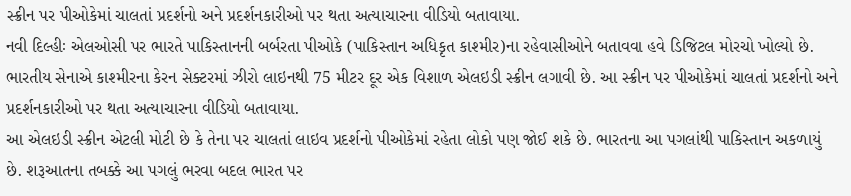સ્ક્રીન પર પીઓકેમાં ચાલતાં પ્રદર્શનો અને પ્રદર્શનકારીઓ પર થતા અત્યાચારના વીડિયો બતાવાયા.
નવી દિલ્હીઃ એલઓસી પર ભારતે પાકિસ્તાનની બર્બરતા પીઓકે (પાકિસ્તાન અધિકૃત કાશ્મીર)ના રહેવાસીઓને બતાવવા હવે ડિજિટલ મોરચો ખોલ્યો છે. ભારતીય સેનાએ કાશ્મીરના કેરન સેક્ટરમાં ઝીરો લાઇનથી 75 મીટર દૂર એક વિશાળ એલઇડી સ્ક્રીન લગાવી છે. આ સ્ક્રીન પર પીઓકેમાં ચાલતાં પ્રદર્શનો અને પ્રદર્શનકારીઓ પર થતા અત્યાચારના વીડિયો બતાવાયા.
આ એલઇડી સ્ક્રીન એટલી મોટી છે કે તેના પર ચાલતાં લાઇવ પ્રદર્શનો પીઓકેમાં રહેતા લોકો પણ જોઈ શકે છે. ભારતના આ પગલાંથી પાકિસ્તાન અકળાયું છે. શરૂઆતના તબક્કે આ પગલું ભરવા બદલ ભારત પર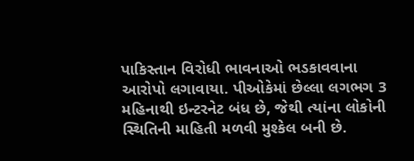પાકિસ્તાન વિરોધી ભાવનાઓ ભડકાવવાના આરોપો લગાવાયા. પીઓકેમાં છેલ્લા લગભગ 3 મહિનાથી ઇન્ટરનેટ બંધ છે, જેથી ત્યાંના લોકોની સ્થિતિની માહિતી મળવી મુશ્કેલ બની છે.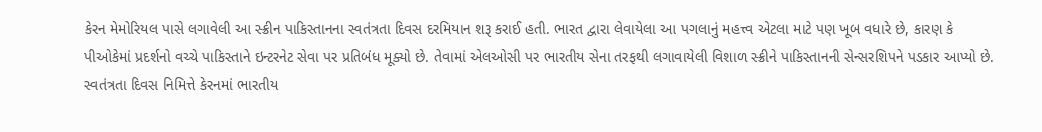કેરન મેમોરિયલ પાસે લગાવેલી આ સ્ક્રીન પાકિસ્તાનના સ્વતંત્રતા દિવસ દરમિયાન શરૂ કરાઈ હતી. ભારત દ્વારા લેવાયેલા આ પગલાનું મહત્ત્વ એટલા માટે પણ ખૂબ વધારે છે, કારણ કે પીઓકેમાં પ્રદર્શનો વચ્ચે પાકિસ્તાને ઇન્ટરનેટ સેવા પર પ્રતિબંધ મૂક્યો છે. તેવામાં એલઓસી પર ભારતીય સેના તરફથી લગાવાયેલી વિશાળ સ્ક્રીને પાકિસ્તાનની સેન્સરશિપને પડકાર આપ્યો છે.
સ્વતંત્રતા દિવસ નિમિત્તે કેરનમાં ભારતીય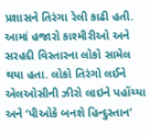પ્રશાસને તિરંગા રેલી કાઢી હતી. આમાં હજારો કાશ્મીરીઓ અને સરહદી વિસ્તારના લોકો સામેલ થયા હતા. લોકો તિરંગો લઈને એલઓસીની ઝીરો લાઇને પહોંચ્યા અને ‘પીઓકે બનશે હિન્દુસ્તાન’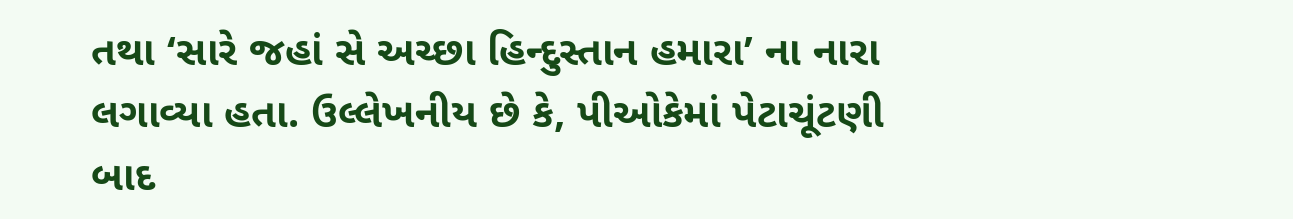તથા ‘સારે જહાં સે અચ્છા હિન્દુસ્તાન હમારા’ ના નારા લગાવ્યા હતા. ઉલ્લેખનીય છે કે, પીઓકેમાં પેટાચૂંટણી બાદ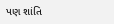પણ શાંતિ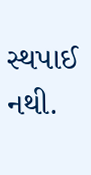સ્થપાઈ નથી.